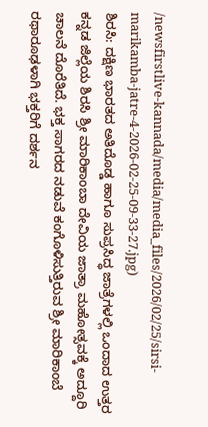/newsfirstlive-kannada/media/media_files/2026/02/25/sirsi-marikamba-jatre-4-2026-02-25-09-33-27.jpg)
ಶಿರಸಿ: ದಕ್ಷಿಣ ಭಾರತದ ಅತಿದೊಡ್ಡ ಹಾಗೂ ಸುಪ್ರಸಿದ್ಧ ಜಾತ್ರೆಗಳಲ್ಲಿ ಒಂದಾದ ಉತ್ತರ ಕನ್ನಡ ಜಿಲ್ಲೆಯ ಶಿರಸಿ ಶ್ರೀ ಮಾರಿಕಾಂಬಾ ದೇವಿಯ ಜಾತ್ರಾ ಮಹೋತ್ಸವಕ್ಕೆ ಅದ್ದೂರಿ ಚಾಲನೆ ದೊರೆತಿದೆ. ಭಕ್ತ ಸಾಗರದ ನಡುವೆ ಕಂಗೊಳಿಸುತ್ತಿರುವ ಶ್ರೀ ಮಾರಿಕಾಂಬೆ ರಥಾರೂಢಳಾಗಿ ಭಕ್ತರಿಗೆ ದರ್ಶನ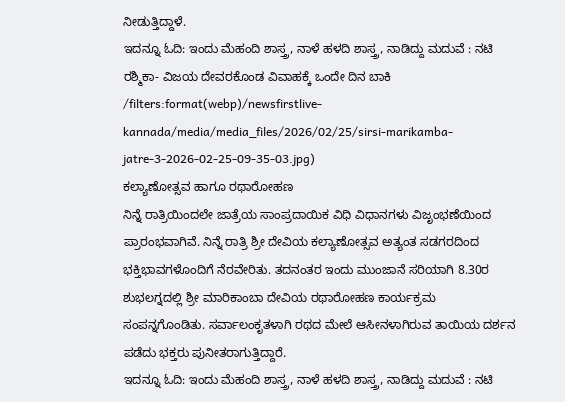ನೀಡುತ್ತಿದ್ದಾಳೆ.
ಇದನ್ನೂ ಓದಿ: ಇಂದು ಮೆಹಂದಿ ಶಾಸ್ತ್ರ, ನಾಳೆ ಹಳದಿ ಶಾಸ್ತ್ರ, ನಾಡಿದ್ದು ಮದುವೆ : ನಟಿ ರಶ್ಮಿಕಾ- ವಿಜಯ ದೇವರಕೊಂಡ ವಿವಾಹಕ್ಕೆ ಒಂದೇ ದಿನ ಬಾಕಿ
/filters:format(webp)/newsfirstlive-kannada/media/media_files/2026/02/25/sirsi-marikamba-jatre-3-2026-02-25-09-35-03.jpg)
ಕಲ್ಯಾಣೋತ್ಸವ ಹಾಗೂ ರಥಾರೋಹಣ
ನಿನ್ನೆ ರಾತ್ರಿಯಿಂದಲೇ ಜಾತ್ರೆಯ ಸಾಂಪ್ರದಾಯಿಕ ವಿಧಿ ವಿಧಾನಗಳು ವಿಜೃಂಭಣೆಯಿಂದ ಪ್ರಾರಂಭವಾಗಿವೆ. ನಿನ್ನೆ ರಾತ್ರಿ ಶ್ರೀ ದೇವಿಯ ಕಲ್ಯಾಣೋತ್ಸವ ಅತ್ಯಂತ ಸಡಗರದಿಂದ ಭಕ್ತಿಭಾವಗಳೊಂದಿಗೆ ನೆರವೇರಿತು. ತದನಂತರ ಇಂದು ಮುಂಜಾನೆ ಸರಿಯಾಗಿ 8.30ರ ಶುಭಲಗ್ನದಲ್ಲಿ ಶ್ರೀ ಮಾರಿಕಾಂಬಾ ದೇವಿಯ ರಥಾರೋಹಣ ಕಾರ್ಯಕ್ರಮ ಸಂಪನ್ನಗೊಂಡಿತು. ಸರ್ವಾಲಂಕೃತಳಾಗಿ ರಥದ ಮೇಲೆ ಆಸೀನಳಾಗಿರುವ ತಾಯಿಯ ದರ್ಶನ ಪಡೆದು ಭಕ್ತರು ಪುನೀತರಾಗುತ್ತಿದ್ದಾರೆ.
ಇದನ್ನೂ ಓದಿ: ಇಂದು ಮೆಹಂದಿ ಶಾಸ್ತ್ರ, ನಾಳೆ ಹಳದಿ ಶಾಸ್ತ್ರ, ನಾಡಿದ್ದು ಮದುವೆ : ನಟಿ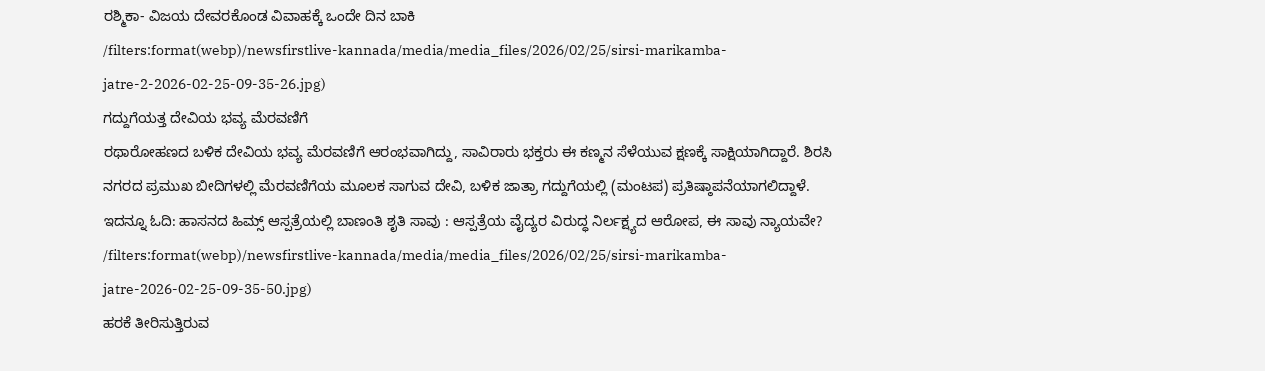ರಶ್ಮಿಕಾ- ವಿಜಯ ದೇವರಕೊಂಡ ವಿವಾಹಕ್ಕೆ ಒಂದೇ ದಿನ ಬಾಕಿ
/filters:format(webp)/newsfirstlive-kannada/media/media_files/2026/02/25/sirsi-marikamba-jatre-2-2026-02-25-09-35-26.jpg)
ಗದ್ದುಗೆಯತ್ತ ದೇವಿಯ ಭವ್ಯ ಮೆರವಣಿಗೆ
ರಥಾರೋಹಣದ ಬಳಿಕ ದೇವಿಯ ಭವ್ಯ ಮೆರವಣಿಗೆ ಆರಂಭವಾಗಿದ್ದು, ಸಾವಿರಾರು ಭಕ್ತರು ಈ ಕಣ್ಮನ ಸೆಳೆಯುವ ಕ್ಷಣಕ್ಕೆ ಸಾಕ್ಷಿಯಾಗಿದ್ದಾರೆ. ಶಿರಸಿ ನಗರದ ಪ್ರಮುಖ ಬೀದಿಗಳಲ್ಲಿ ಮೆರವಣಿಗೆಯ ಮೂಲಕ ಸಾಗುವ ದೇವಿ, ಬಳಿಕ ಜಾತ್ರಾ ಗದ್ದುಗೆಯಲ್ಲಿ (ಮಂಟಪ) ಪ್ರತಿಷ್ಠಾಪನೆಯಾಗಲಿದ್ದಾಳೆ.
ಇದನ್ನೂ ಓದಿ: ಹಾಸನದ ಹಿಮ್ಸ್ ಆಸ್ಪತ್ರೆಯಲ್ಲಿ ಬಾಣಂತಿ ಶೃತಿ ಸಾವು : ಆಸ್ಪತ್ರೆಯ ವೈದ್ಯರ ವಿರುದ್ಧ ನಿರ್ಲಕ್ಷ್ಯದ ಆರೋಪ, ಈ ಸಾವು ನ್ಯಾಯವೇ?
/filters:format(webp)/newsfirstlive-kannada/media/media_files/2026/02/25/sirsi-marikamba-jatre-2026-02-25-09-35-50.jpg)
ಹರಕೆ ತೀರಿಸುತ್ತಿರುವ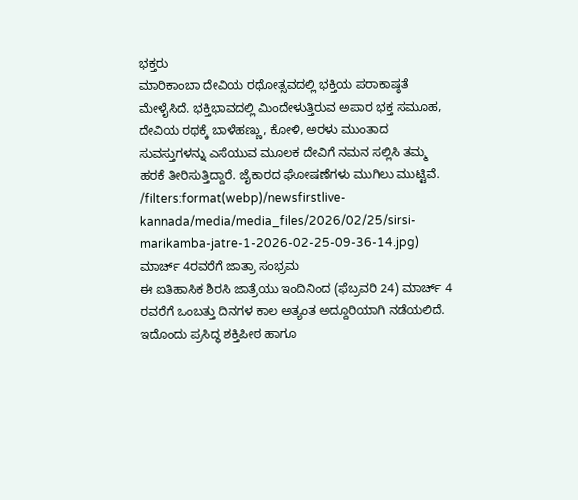ಭಕ್ತರು
ಮಾರಿಕಾಂಬಾ ದೇವಿಯ ರಥೋತ್ಸವದಲ್ಲಿ ಭಕ್ತಿಯ ಪರಾಕಾಷ್ಠತೆ ಮೇಳೈಸಿದೆ. ಭಕ್ತಿಭಾವದಲ್ಲಿ ಮಿಂದೇಳುತ್ತಿರುವ ಅಪಾರ ಭಕ್ತ ಸಮೂಹ, ದೇವಿಯ ರಥಕ್ಕೆ ಬಾಳೆಹಣ್ಣು, ಕೋಳಿ, ಅರಳು ಮುಂತಾದ ಸುವಸ್ತುಗಳನ್ನು ಎಸೆಯುವ ಮೂಲಕ ದೇವಿಗೆ ನಮನ ಸಲ್ಲಿಸಿ ತಮ್ಮ ಹರಕೆ ತೀರಿಸುತ್ತಿದ್ದಾರೆ. ಜೈಕಾರದ ಘೋಷಣೆಗಳು ಮುಗಿಲು ಮುಟ್ಟಿವೆ.
/filters:format(webp)/newsfirstlive-kannada/media/media_files/2026/02/25/sirsi-marikamba-jatre-1-2026-02-25-09-36-14.jpg)
ಮಾರ್ಚ್ 4ರವರೆಗೆ ಜಾತ್ರಾ ಸಂಭ್ರಮ
ಈ ಐತಿಹಾಸಿಕ ಶಿರಸಿ ಜಾತ್ರೆಯು ಇಂದಿನಿಂದ (ಫೆಬ್ರವರಿ 24) ಮಾರ್ಚ್ 4 ರವರೆಗೆ ಒಂಬತ್ತು ದಿನಗಳ ಕಾಲ ಅತ್ಯಂತ ಅದ್ದೂರಿಯಾಗಿ ನಡೆಯಲಿದೆ. ಇದೊಂದು ಪ್ರಸಿದ್ಧ ಶಕ್ತಿಪೀಠ ಹಾಗೂ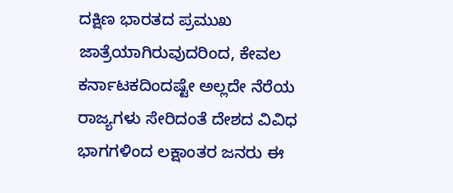ದಕ್ಷಿಣ ಭಾರತದ ಪ್ರಮುಖ ಜಾತ್ರೆಯಾಗಿರುವುದರಿಂದ, ಕೇವಲ ಕರ್ನಾಟಕದಿಂದಷ್ಟೇ ಅಲ್ಲದೇ ನೆರೆಯ ರಾಜ್ಯಗಳು ಸೇರಿದಂತೆ ದೇಶದ ವಿವಿಧ ಭಾಗಗಳಿಂದ ಲಕ್ಷಾಂತರ ಜನರು ಈ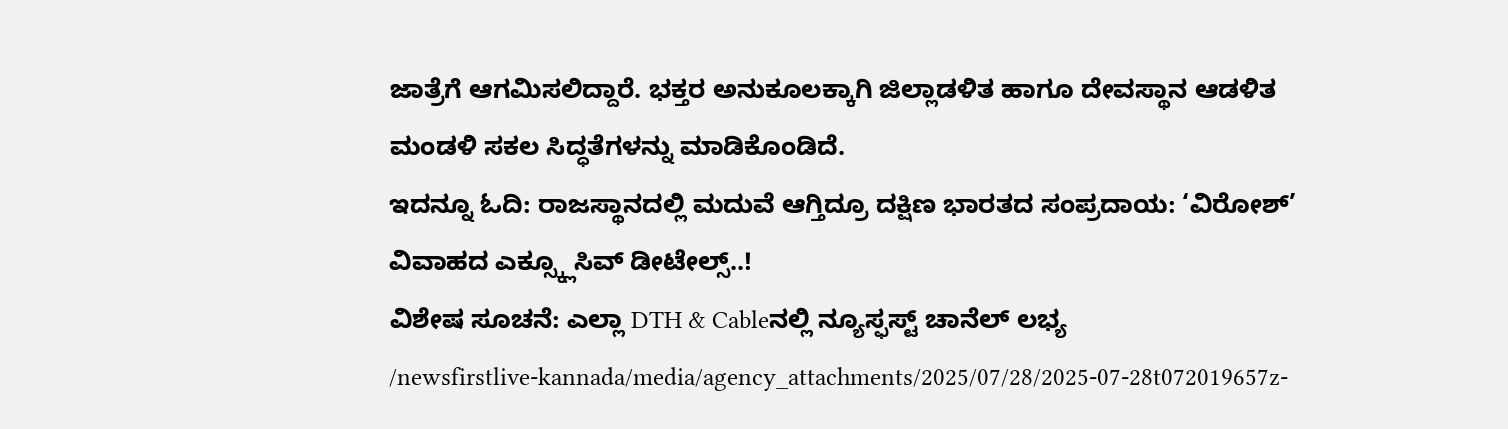ಜಾತ್ರೆಗೆ ಆಗಮಿಸಲಿದ್ದಾರೆ. ಭಕ್ತರ ಅನುಕೂಲಕ್ಕಾಗಿ ಜಿಲ್ಲಾಡಳಿತ ಹಾಗೂ ದೇವಸ್ಥಾನ ಆಡಳಿತ ಮಂಡಳಿ ಸಕಲ ಸಿದ್ಧತೆಗಳನ್ನು ಮಾಡಿಕೊಂಡಿದೆ.
ಇದನ್ನೂ ಓದಿ: ರಾಜಸ್ಥಾನದಲ್ಲಿ ಮದುವೆ ಆಗ್ತಿದ್ರೂ ದಕ್ಷಿಣ ಭಾರತದ ಸಂಪ್ರದಾಯ: ‘ವಿರೋಶ್’ ವಿವಾಹದ ಎಕ್ಸ್ಕ್ಲೂಸಿವ್ ಡೀಟೇಲ್ಸ್..!
ವಿಶೇಷ ಸೂಚನೆ: ಎಲ್ಲಾ DTH & Cableನಲ್ಲಿ ನ್ಯೂಸ್ಫಸ್ಟ್ ಚಾನೆಲ್ ಲಭ್ಯ
/newsfirstlive-kannada/media/agency_attachments/2025/07/28/2025-07-28t072019657z-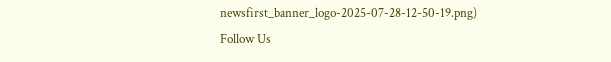newsfirst_banner_logo-2025-07-28-12-50-19.png)
Follow Us